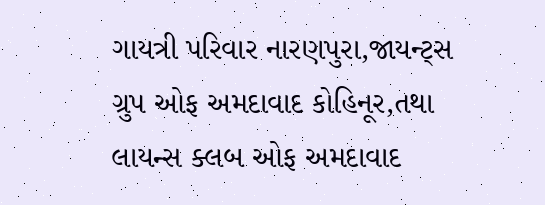ગાયત્રી પરિવાર નારણપુરા,જાયન્ટ્સ ગ્રુપ ઓફ અમદાવાદ કોહિનૂર,તથા લાયન્સ ક્લબ ઓફ અમદાવાદ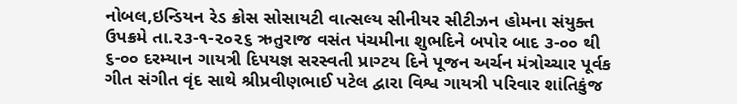નોબલ,ઇન્ડિયન રેડ ક્રોસ સોસાયટી વાત્સલ્ય સીનીયર સીટીઝન હોમના સંયુક્ત ઉપક્રમે તા.૨૩-૧-૨૦૨૬ ઋતુરાજ વસંત પંચમીના શુભદિને બપોર બાદ ૩-૦૦ થી ૬-૦૦ દરમ્યાન ગાયત્રી દિપયજ્ઞ સરસ્વતી પ્રાગ્ટય દિને પૂજન અર્ચન મંત્રોચ્ચાર પૂર્વક ગીત સંગીત વૃંદ સાથે શ્રીપ્રવીણભાઈ પટેલ દ્વારા વિશ્વ ગાયત્રી પરિવાર શાંતિકુંજ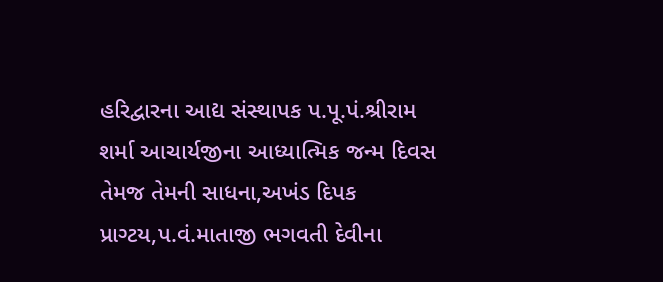હરિદ્વારના આદ્ય સંસ્થાપક પ.પૂ.પં.શ્રીરામ શર્મા આચાર્યજીના આધ્યાત્મિક જન્મ દિવસ તેમજ તેમની સાધના,અખંડ દિપક પ્રાગ્ટય,પ.વં.માતાજી ભગવતી દેવીના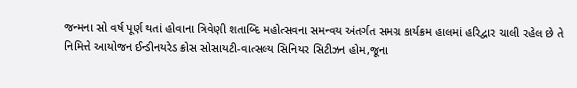જન્મના સો વર્ષ પૂર્ણ થતાં હોવાના ત્રિવેણી શતાબ્દિ મહોત્સવના સમન્વય અંતર્ગત સમગ્ર કાર્યક્રમ હાલમાં હરિદ્વાર ચાલી રહેલ છે તે નિમિત્તે આયોજન ઈન્ડીનયરેડ ક્રોસ સોસાયટી-વાત્સલ્ય સિનિયર સિટીઝન હોમ,જૂના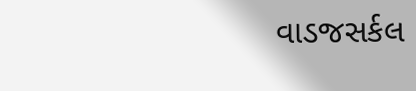વાડજસર્કલ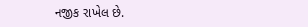નજીક રાખેલ છે.